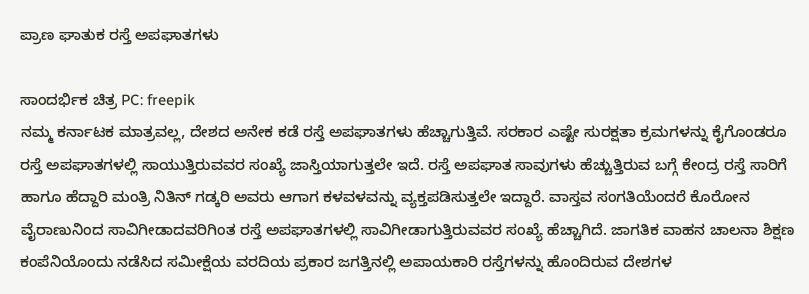ಪ್ರಾಣ ಘಾತುಕ ರಸ್ತೆ ಅಪಘಾತಗಳು

ಸಾಂದರ್ಭಿಕ ಚಿತ್ರ PC: freepik
ನಮ್ಮ ಕರ್ನಾಟಕ ಮಾತ್ರವಲ್ಲ, ದೇಶದ ಅನೇಕ ಕಡೆ ರಸ್ತೆ ಅಪಘಾತಗಳು ಹೆಚ್ಚಾಗುತ್ತಿವೆ. ಸರಕಾರ ಎಷ್ಟೇ ಸುರಕ್ಷತಾ ಕ್ರಮಗಳನ್ನು ಕೈಗೊಂಡರೂ ರಸ್ತೆ ಅಪಘಾತಗಳಲ್ಲಿ ಸಾಯುತ್ತಿರುವವರ ಸಂಖ್ಯೆ ಜಾಸ್ತಿಯಾಗುತ್ತಲೇ ಇದೆ. ರಸ್ತೆ ಅಪಘಾತ ಸಾವುಗಳು ಹೆಚ್ಚುತ್ತಿರುವ ಬಗ್ಗೆ ಕೇಂದ್ರ ರಸ್ತೆ ಸಾರಿಗೆ ಹಾಗೂ ಹೆದ್ದಾರಿ ಮಂತ್ರಿ ನಿತಿನ್ ಗಡ್ಕರಿ ಅವರು ಆಗಾಗ ಕಳವಳವನ್ನು ವ್ಯಕ್ತಪಡಿಸುತ್ತಲೇ ಇದ್ದಾರೆ. ವಾಸ್ತವ ಸಂಗತಿಯೆಂದರೆ ಕೊರೋನ ವೈರಾಣುನಿಂದ ಸಾವಿಗೀಡಾದವರಿಗಿಂತ ರಸ್ತೆ ಅಪಘಾತಗಳಲ್ಲಿ ಸಾವಿಗೀಡಾಗುತ್ತಿರುವವರ ಸಂಖ್ಯೆ ಹೆಚ್ಚಾಗಿದೆ. ಜಾಗತಿಕ ವಾಹನ ಚಾಲನಾ ಶಿಕ್ಷಣ ಕಂಪೆನಿಯೊಂದು ನಡೆಸಿದ ಸಮೀಕ್ಷೆಯ ವರದಿಯ ಪ್ರಕಾರ ಜಗತ್ತಿನಲ್ಲಿ ಅಪಾಯಕಾರಿ ರಸ್ತೆಗಳನ್ನು ಹೊಂದಿರುವ ದೇಶಗಳ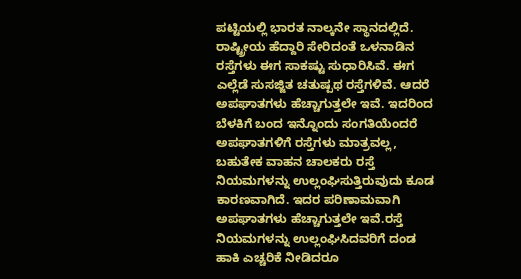ಪಟ್ಟಿಯಲ್ಲಿ ಭಾರತ ನಾಲ್ಕನೇ ಸ್ಥಾನದಲ್ಲಿದೆ.
ರಾಷ್ಟ್ರೀಯ ಹೆದ್ದಾರಿ ಸೇರಿದಂತೆ ಒಳನಾಡಿನ ರಸ್ತೆಗಳು ಈಗ ಸಾಕಷ್ಟು ಸುಧಾರಿಸಿವೆ. ಈಗ ಎಲ್ಲೆಡೆ ಸುಸಜ್ಜಿತ ಚತುಷ್ಪಥ ರಸ್ತೆಗಳಿವೆ. ಆದರೆ ಅಪಘಾತಗಳು ಹೆಚ್ಚಾಗುತ್ತಲೇ ಇವೆ. ಇದರಿಂದ ಬೆಳಕಿಗೆ ಬಂದ ಇನ್ನೊಂದು ಸಂಗತಿಯೆಂದರೆ ಅಪಘಾತಗಳಿಗೆ ರಸ್ತೆಗಳು ಮಾತ್ರವಲ್ಲ, ಬಹುತೇಕ ವಾಹನ ಚಾಲಕರು ರಸ್ತೆ ನಿಯಮಗಳನ್ನು ಉಲ್ಲಂಘಿಸುತ್ತಿರುವುದು ಕೂಡ ಕಾರಣವಾಗಿದೆ. ಇದರ ಪರಿಣಾಮವಾಗಿ ಅಪಘಾತಗಳು ಹೆಚ್ಚಾಗುತ್ತಲೇ ಇವೆ.ರಸ್ತೆ ನಿಯಮಗಳನ್ನು ಉಲ್ಲಂಘಿಸಿದವರಿಗೆ ದಂಡ ಹಾಕಿ ಎಚ್ಚರಿಕೆ ನೀಡಿದರೂ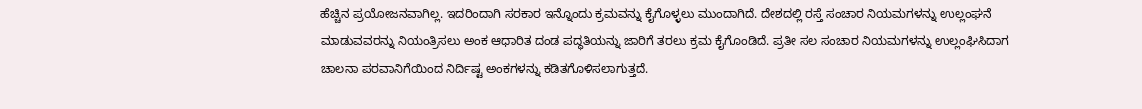ಹೆಚ್ಚಿನ ಪ್ರಯೋಜನವಾಗಿಲ್ಲ. ಇದರಿಂದಾಗಿ ಸರಕಾರ ಇನ್ನೊಂದು ಕ್ರಮವನ್ನು ಕೈಗೊಳ್ಳಲು ಮುಂದಾಗಿದೆ. ದೇಶದಲ್ಲಿ ರಸ್ತೆ ಸಂಚಾರ ನಿಯಮಗಳನ್ನು ಉಲ್ಲಂಘನೆ ಮಾಡುವವರನ್ನು ನಿಯಂತ್ರಿಸಲು ಅಂಕ ಆಧಾರಿತ ದಂಡ ಪದ್ಧತಿಯನ್ನು ಜಾರಿಗೆ ತರಲು ಕ್ರಮ ಕೈಗೊಂಡಿದೆ. ಪ್ರತೀ ಸಲ ಸಂಚಾರ ನಿಯಮಗಳನ್ನು ಉಲ್ಲಂಘಿಸಿದಾಗ ಚಾಲನಾ ಪರವಾನಿಗೆಯಿಂದ ನಿರ್ದಿಷ್ಟ ಅಂಕಗಳನ್ನು ಕಡಿತಗೊಳಿಸಲಾಗುತ್ತದೆ.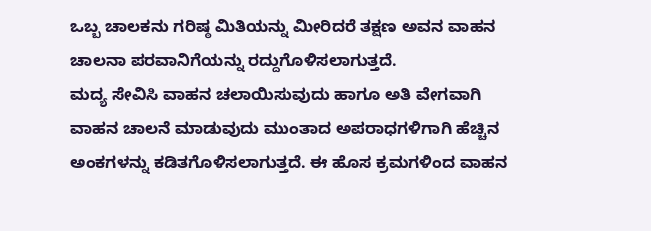ಒಬ್ಬ ಚಾಲಕನು ಗರಿಷ್ಠ ಮಿತಿಯನ್ನು ಮೀರಿದರೆ ತಕ್ಷಣ ಅವನ ವಾಹನ ಚಾಲನಾ ಪರವಾನಿಗೆಯನ್ನು ರದ್ದುಗೊಳಿಸಲಾಗುತ್ತದೆ.
ಮದ್ಯ ಸೇವಿಸಿ ವಾಹನ ಚಲಾಯಿಸುವುದು ಹಾಗೂ ಅತಿ ವೇಗವಾಗಿ ವಾಹನ ಚಾಲನೆ ಮಾಡುವುದು ಮುಂತಾದ ಅಪರಾಧಗಳಿಗಾಗಿ ಹೆಚ್ಚಿನ ಅಂಕಗಳನ್ನು ಕಡಿತಗೊಳಿಸಲಾಗುತ್ತದೆ. ಈ ಹೊಸ ಕ್ರಮಗಳಿಂದ ವಾಹನ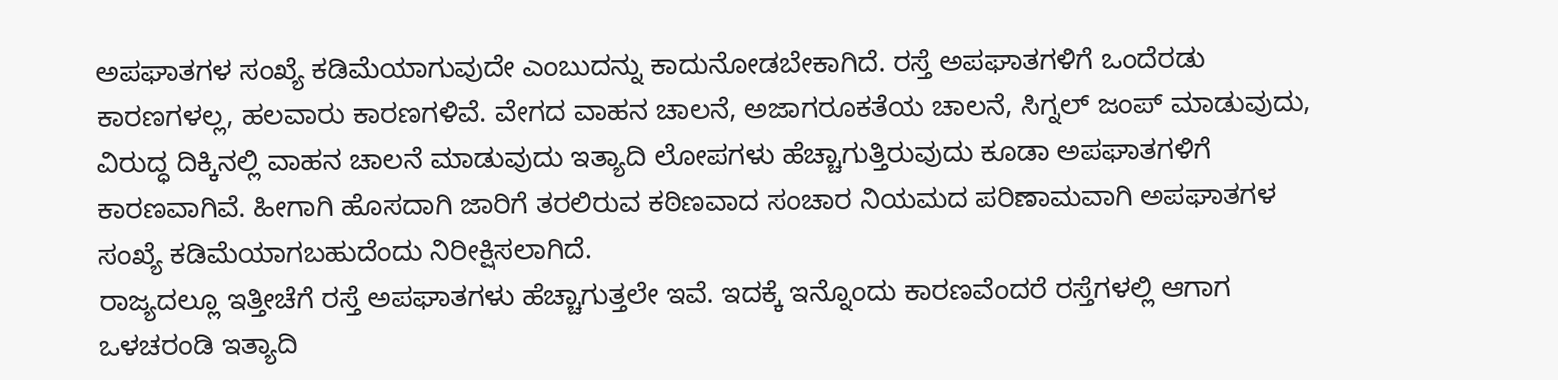ಅಪಘಾತಗಳ ಸಂಖ್ಯೆ ಕಡಿಮೆಯಾಗುವುದೇ ಎಂಬುದನ್ನು ಕಾದುನೋಡಬೇಕಾಗಿದೆ. ರಸ್ತೆ ಅಪಘಾತಗಳಿಗೆ ಒಂದೆರಡು ಕಾರಣಗಳಲ್ಲ, ಹಲವಾರು ಕಾರಣಗಳಿವೆ. ವೇಗದ ವಾಹನ ಚಾಲನೆ, ಅಜಾಗರೂಕತೆಯ ಚಾಲನೆ, ಸಿಗ್ನಲ್ ಜಂಪ್ ಮಾಡುವುದು, ವಿರುದ್ಧ ದಿಕ್ಕಿನಲ್ಲಿ ವಾಹನ ಚಾಲನೆ ಮಾಡುವುದು ಇತ್ಯಾದಿ ಲೋಪಗಳು ಹೆಚ್ಚಾಗುತ್ತಿರುವುದು ಕೂಡಾ ಅಪಘಾತಗಳಿಗೆ ಕಾರಣವಾಗಿವೆ. ಹೀಗಾಗಿ ಹೊಸದಾಗಿ ಜಾರಿಗೆ ತರಲಿರುವ ಕಠಿಣವಾದ ಸಂಚಾರ ನಿಯಮದ ಪರಿಣಾಮವಾಗಿ ಅಪಘಾತಗಳ ಸಂಖ್ಯೆ ಕಡಿಮೆಯಾಗಬಹುದೆಂದು ನಿರೀಕ್ಷಿಸಲಾಗಿದೆ.
ರಾಜ್ಯದಲ್ಲೂ ಇತ್ತೀಚೆಗೆ ರಸ್ತೆ ಅಪಘಾತಗಳು ಹೆಚ್ಚಾಗುತ್ತಲೇ ಇವೆ. ಇದಕ್ಕೆ ಇನ್ನೊಂದು ಕಾರಣವೆಂದರೆ ರಸ್ತೆಗಳಲ್ಲಿ ಆಗಾಗ ಒಳಚರಂಡಿ ಇತ್ಯಾದಿ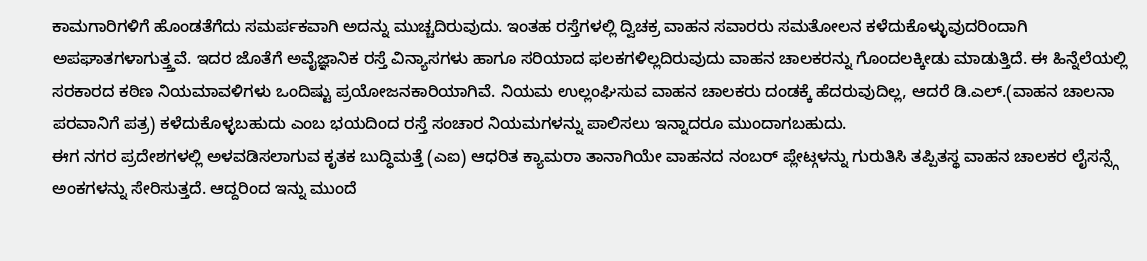ಕಾಮಗಾರಿಗಳಿಗೆ ಹೊಂಡತೆಗೆದು ಸಮರ್ಪಕವಾಗಿ ಅದನ್ನು ಮುಚ್ಚದಿರುವುದು. ಇಂತಹ ರಸ್ತೆಗಳಲ್ಲಿ ದ್ವಿಚಕ್ರ ವಾಹನ ಸವಾರರು ಸಮತೋಲನ ಕಳೆದುಕೊಳ್ಳುವುದರಿಂದಾಗಿ ಅಪಘಾತಗಳಾಗುತ್ತ್ತವೆ. ಇದರ ಜೊತೆಗೆ ಅವೈಜ್ಞಾನಿಕ ರಸ್ತೆ ವಿನ್ಯಾಸಗಳು ಹಾಗೂ ಸರಿಯಾದ ಫಲಕಗಳಿಲ್ಲದಿರುವುದು ವಾಹನ ಚಾಲಕರನ್ನು ಗೊಂದಲಕ್ಕೀಡು ಮಾಡುತ್ತಿದೆ. ಈ ಹಿನ್ನೆಲೆಯಲ್ಲಿ ಸರಕಾರದ ಕಠಿಣ ನಿಯಮಾವಳಿಗಳು ಒಂದಿಷ್ಟು ಪ್ರಯೋಜನಕಾರಿಯಾಗಿವೆ. ನಿಯಮ ಉಲ್ಲಂಘಿಸುವ ವಾಹನ ಚಾಲಕರು ದಂಡಕ್ಕೆ ಹೆದರುವುದಿಲ್ಲ, ಆದರೆ ಡಿ.ಎಲ್.(ವಾಹನ ಚಾಲನಾ ಪರವಾನಿಗೆ ಪತ್ರ) ಕಳೆದುಕೊಳ್ಳಬಹುದು ಎಂಬ ಭಯದಿಂದ ರಸ್ತೆ ಸಂಚಾರ ನಿಯಮಗಳನ್ನು ಪಾಲಿಸಲು ಇನ್ನಾದರೂ ಮುಂದಾಗಬಹುದು.
ಈಗ ನಗರ ಪ್ರದೇಶಗಳಲ್ಲಿ ಅಳವಡಿಸಲಾಗುವ ಕೃತಕ ಬುದ್ಧಿಮತ್ತೆ (ಎಐ) ಆಧರಿತ ಕ್ಯಾಮರಾ ತಾನಾಗಿಯೇ ವಾಹನದ ನಂಬರ್ ಪ್ಲೇಟ್ಗಳನ್ನು ಗುರುತಿಸಿ ತಪ್ಪಿತಸ್ಥ ವಾಹನ ಚಾಲಕರ ಲೈಸನ್ಸ್ಗೆ ಅಂಕಗಳನ್ನು ಸೇರಿಸುತ್ತದೆ. ಆದ್ದರಿಂದ ಇನ್ನು ಮುಂದೆ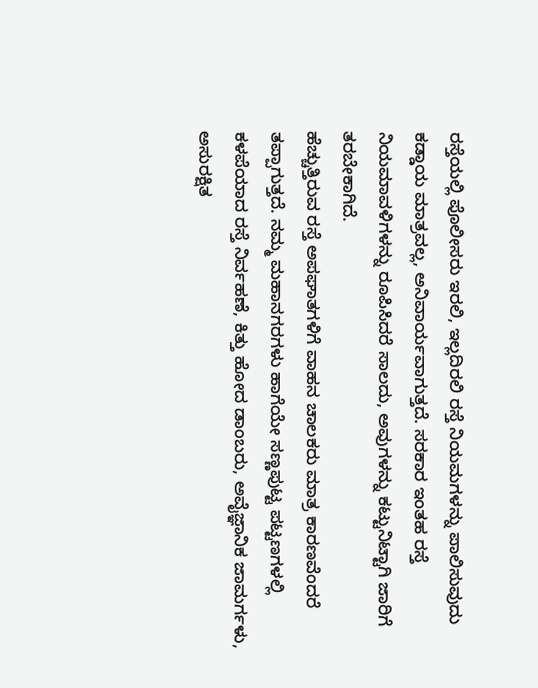ರಸ್ತೆಯಲ್ಲಿ ಪೊಲೀಸರು ಇರಲಿ, ಇಲ್ಲದಿರಲಿ ರಸ್ತೆ ನಿಯಮಗಳನ್ನು ಪಾಲಿಸುವುದು ಕಡ್ಡಾಯ ಮಾತ್ರವಲ್ಲ, ಅನಿವಾರ್ಯವಾಗುತ್ತದೆ. ಸರಕಾರ ಇಂತಹ ರಸ್ತೆ ನಿಯಮಾವಳಿಗಳನ್ನು ರೂಪಿಸಿದರೆ ಸಾಲದು, ಅವುಗಳನ್ನು ಕಟ್ಟುನಿಟ್ಟಾಗಿ ಜಾರಿಗೆ ತರಬೇಕಾಗಿದೆ.
ಹೆಚ್ಚುತ್ತಿರುವ ರಸ್ತೆ ಅಪಘಾತಗಳಿಗೆ ವಾಹನ ಚಾಲಕರು ಮಾತ್ರ ಕಾರಣವೆಂದರೆ ತಪ್ಪಾಗುತ್ತದೆ. ನಮ್ಮ ಮಹಾನಗರಗಳು ಹಾಗೆಯೇ ಸಣ್ಣಪುಟ್ಟ ಪಟ್ಟಣಗಳಲ್ಲಿ ಕಳಪೆಯಾದ ರಸ್ತೆ ನಿರ್ವಹಣೆ, ಕಿತ್ತು ಹೋದ ಡಾಂಬರು, ಅವೈಜ್ಞಾನಿಕ ಜಾಮರ್ಗಳು, ಅಸುರಕ್ಷಿತ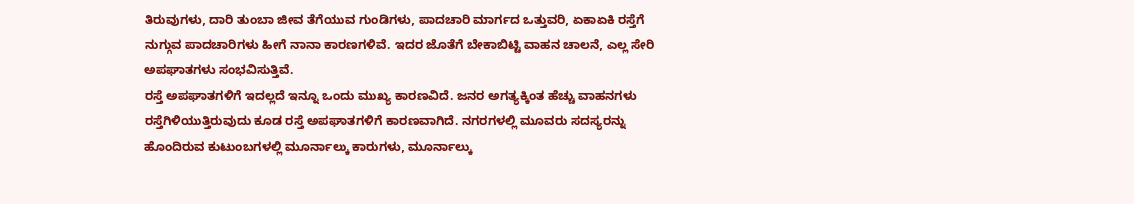ತಿರುವುಗಳು, ದಾರಿ ತುಂಬಾ ಜೀವ ತೆಗೆಯುವ ಗುಂಡಿಗಳು, ಪಾದಚಾರಿ ಮಾರ್ಗದ ಒತ್ತುವರಿ, ಏಕಾಏಕಿ ರಸ್ತೆಗೆ ನುಗ್ಗುವ ಪಾದಚಾರಿಗಳು ಹೀಗೆ ನಾನಾ ಕಾರಣಗಳಿವೆ. ಇದರ ಜೊತೆಗೆ ಬೇಕಾಬಿಟ್ಟಿ ವಾಹನ ಚಾಲನೆ, ಎಲ್ಲ ಸೇರಿ ಅಪಘಾತಗಳು ಸಂಭವಿಸುತ್ತಿವೆ.
ರಸ್ತೆ ಅಪಘಾತಗಳಿಗೆ ಇದಲ್ಲದೆ ಇನ್ನೂ ಒಂದು ಮುಖ್ಯ ಕಾರಣವಿದೆ. ಜನರ ಅಗತ್ಯಕ್ಕಿಂತ ಹೆಚ್ಚು ವಾಹನಗಳು ರಸ್ತೆಗಿಳಿಯುತ್ತಿರುವುದು ಕೂಡ ರಸ್ತೆ ಅಪಘಾತಗಳಿಗೆ ಕಾರಣವಾಗಿದೆ. ನಗರಗಳಲ್ಲಿ ಮೂವರು ಸದಸ್ಯರನ್ನು ಹೊಂದಿರುವ ಕುಟುಂಬಗಳಲ್ಲಿ ಮೂರ್ನಾಲ್ಕು ಕಾರುಗಳು, ಮೂರ್ನಾಲ್ಕು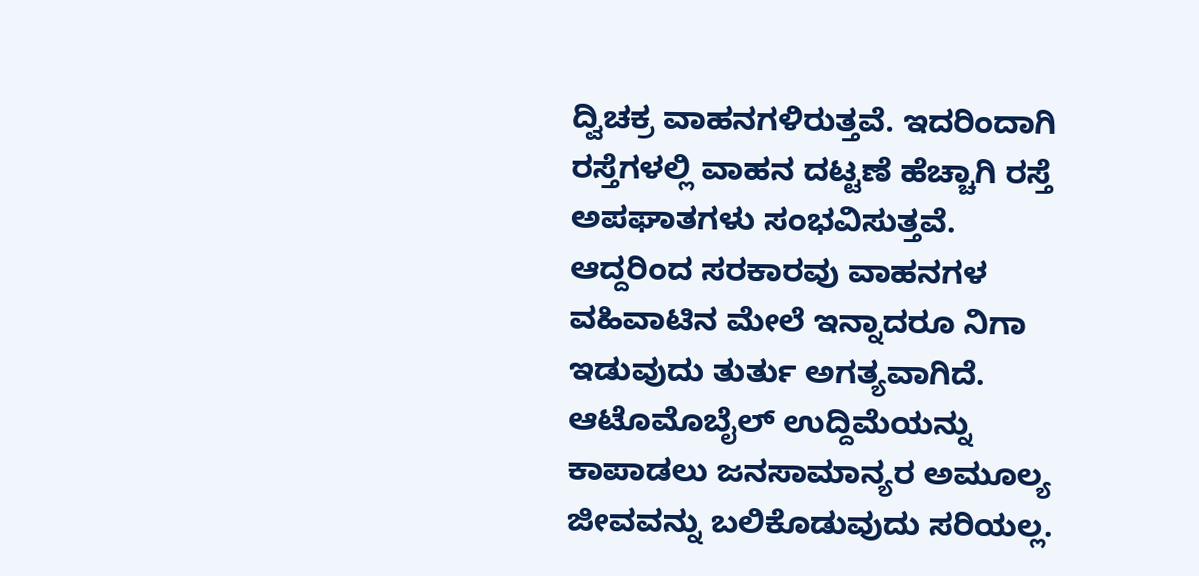ದ್ವಿಚಕ್ರ ವಾಹನಗಳಿರುತ್ತವೆ. ಇದರಿಂದಾಗಿ ರಸ್ತೆಗಳಲ್ಲಿ ವಾಹನ ದಟ್ಟಣೆ ಹೆಚ್ಚಾಗಿ ರಸ್ತೆ ಅಪಘಾತಗಳು ಸಂಭವಿಸುತ್ತವೆ. ಆದ್ದರಿಂದ ಸರಕಾರವು ವಾಹನಗಳ ವಹಿವಾಟಿನ ಮೇಲೆ ಇನ್ನಾದರೂ ನಿಗಾ ಇಡುವುದು ತುರ್ತು ಅಗತ್ಯವಾಗಿದೆ. ಆಟೊಮೊಬೈಲ್ ಉದ್ದಿಮೆಯನ್ನು ಕಾಪಾಡಲು ಜನಸಾಮಾನ್ಯರ ಅಮೂಲ್ಯ ಜೀವವನ್ನು ಬಲಿಕೊಡುವುದು ಸರಿಯಲ್ಲ.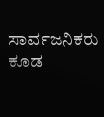ಸಾರ್ವಜನಿಕರು ಕೂಡ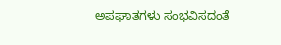ಅಪಘಾತಗಳು ಸಂಭವಿಸದಂತೆ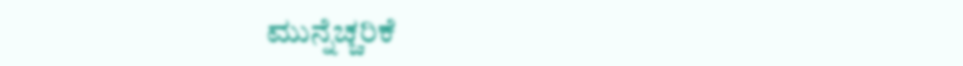ಮುನ್ನೆಚ್ಚರಿಕೆ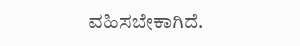ವಹಿಸಬೇಕಾಗಿದೆ.